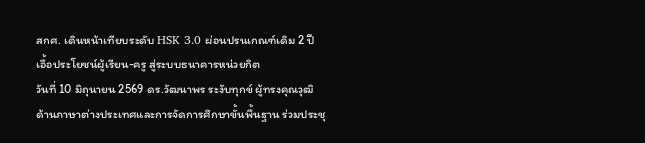สกศ. เดินหน้าเทียบระดับ HSK 3.0 ผ่อนปรนเกณฑ์เดิม 2 ปี เอื้อประโยชน์ผู้เรียน-ครู สู่ระบบธนาคารหน่วยกิต
วันที่ 10 มิถุนายน 2569 ดร.วัฒนาพร ระงับทุกข์ ผู้ทรงคุณวุฒิด้านภาษาต่างประเทศและการจัดการศึกษาขั้นพื้นฐาน ร่วมประชุ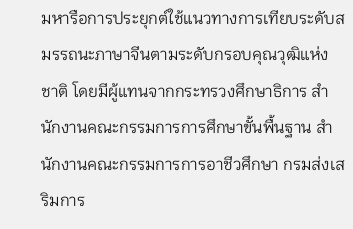มหารือการประยุกต์ใช้แนวทางการเทียบระดับสมรรถนะภาษาจีนตามระดับกรอบคุณวุฒิแห่งชาติ โดยมีผู้แทนจากกระทรวงศึกษาธิการ สำนักงานคณะกรรมการการศึกษาขั้นพื้นฐาน สำนักงานคณะกรรมการการอาชีวศึกษา กรมส่งเสริมการ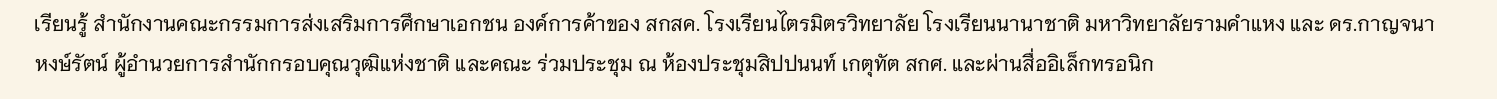เรียนรู้ สำนักงานคณะกรรมการส่งเสริมการศึกษาเอกชน องค์การค้าของ สกสค. โรงเรียนไตรมิตรวิทยาลัย โรงเรียนนานาชาติ มหาวิทยาลัยรามคำแหง และ ดร.กาญจนา หงษ์รัตน์ ผู้อำนวยการสำนักกรอบคุณวุฒิแห่งชาติ และคณะ ร่วมประชุม ณ ห้องประชุมสิปปนนท์ เกตุทัต สกศ. และผ่านสื่ออิเล็กทรอนิก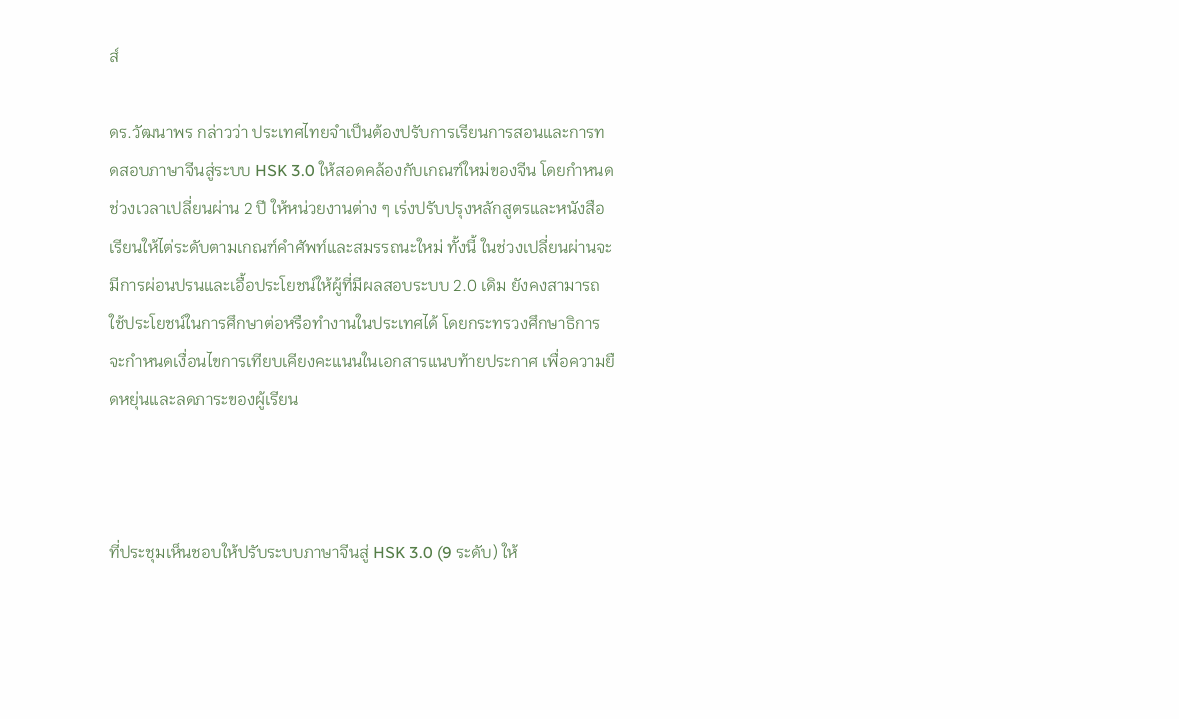ส์

ดร.วัฒนาพร กล่าวว่า ประเทศไทยจำเป็นต้องปรับการเรียนการสอนและการทดสอบภาษาจีนสู่ระบบ HSK 3.0 ให้สอดคล้องกับเกณฑ์ใหม่ของจีน โดยกำหนดช่วงเวลาเปลี่ยนผ่าน 2 ปี ให้หน่วยงานต่าง ๆ เร่งปรับปรุงหลักสูตรและหนังสือเรียนให้ไต่ระดับตามเกณฑ์คำศัพท์และสมรรถนะใหม่ ทั้งนี้ ในช่วงเปลี่ยนผ่านจะมีการผ่อนปรนและเอื้อประโยชน์ให้ผู้ที่มีผลสอบระบบ 2.0 เดิม ยังคงสามารถใช้ประโยชน์ในการศึกษาต่อหรือทำงานในประเทศได้ โดยกระทรวงศึกษาธิการจะกำหนดเงื่อนไขการเทียบเคียงคะแนนในเอกสารแนบท้ายประกาศ เพื่อความยืดหยุ่นและลดภาระของผู้เรียน



ที่ประชุมเห็นชอบให้ปรับระบบภาษาจีนสู่ HSK 3.0 (9 ระดับ) ให้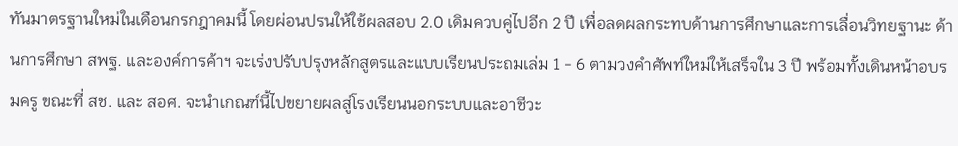ทันมาตรฐานใหม่ในเดือนกรกฎาคมนี้ โดยผ่อนปรนให้ใช้ผลสอบ 2.0 เดิมควบคู่ไปอีก 2 ปี เพื่อลดผลกระทบด้านการศึกษาและการเลื่อนวิทยฐานะ ด้านการศึกษา สพฐ. และองค์การค้าฯ จะเร่งปรับปรุงหลักสูตรและแบบเรียนประถมเล่ม 1 - 6 ตามวงคำศัพท์ใหม่ให้เสร็จใน 3 ปี พร้อมทั้งเดินหน้าอบรมครู ขณะที่ สช. และ สอศ. จะนำเกณฑ์นี้ไปขยายผลสู่โรงเรียนนอกระบบและอาชีวะ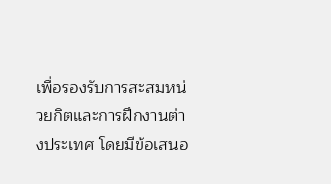เพื่อรองรับการสะสมหน่วยกิตและการฝึกงานต่างประเทศ โดยมีข้อเสนอ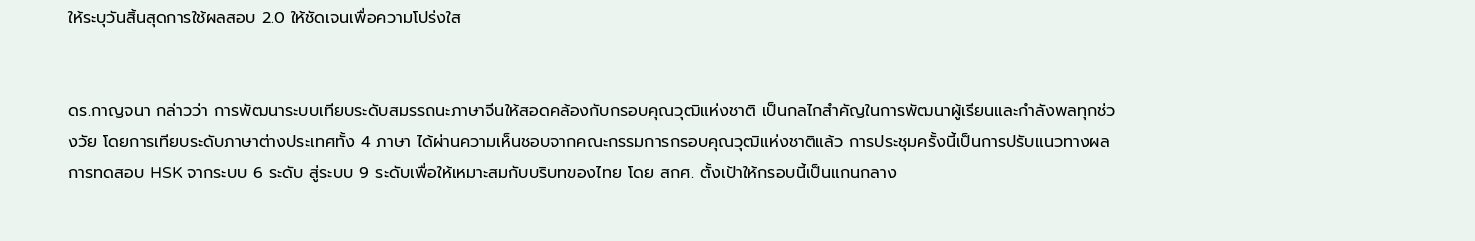ให้ระบุวันสิ้นสุดการใช้ผลสอบ 2.0 ให้ชัดเจนเพื่อความโปร่งใส


ดร.กาญจนา กล่าวว่า การพัฒนาระบบเทียบระดับสมรรถนะภาษาจีนให้สอดคล้องกับกรอบคุณวุฒิแห่งชาติ เป็นกลไกสำคัญในการพัฒนาผู้เรียนและกำลังพลทุกช่วงวัย โดยการเทียบระดับภาษาต่างประเทศทั้ง 4 ภาษา ได้ผ่านความเห็นชอบจากคณะกรรมการกรอบคุณวุฒิแห่งชาติแล้ว การประชุมครั้งนี้เป็นการปรับแนวทางผลการทดสอบ HSK จากระบบ 6 ระดับ สู่ระบบ 9 ระดับเพื่อให้เหมาะสมกับบริบทของไทย โดย สกศ. ตั้งเป้าให้กรอบนี้เป็นแกนกลาง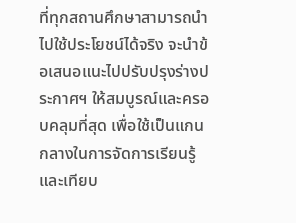ที่ทุกสถานศึกษาสามารถนำไปใช้ประโยชน์ได้จริง จะนำข้อเสนอแนะไปปรับปรุงร่างประกาศฯ ให้สมบูรณ์และครอบคลุมที่สุด เพื่อใช้เป็นแกนกลางในการจัดการเรียนรู้และเทียบ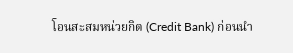โอนสะสมหน่วยกิต (Credit Bank) ก่อนนำ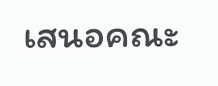เสนอคณะ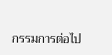กรรมการต่อไป